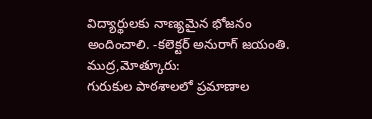విద్యార్థులకు నాణ్యమైన భోజనం అందించాలి. -కలెక్టర్ అనురాగ్ జయంతి.
ముద్ర,మోత్కూరు:
గురుకుల పాఠశాలలో ప్రమాణాల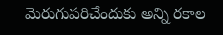మెరుగుపరిచేందుకు అన్ని రకాల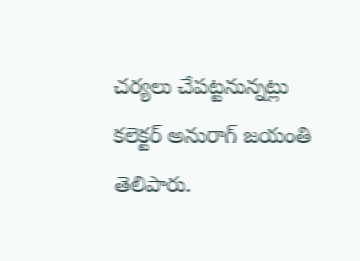చర్యలు చేపట్టనున్నట్లు కలెక్టర్ అనురాగ్ జయంతి తెలిపారు.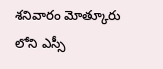శనివారం మోత్కూరు లోని ఎస్సీ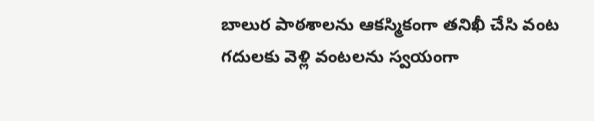బాలుర పాఠశాలను ఆకస్మికంగా తనిఖీ చేసి వంట గదులకు వెళ్లి వంటలను స్వయంగా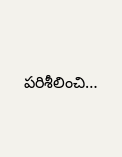పరిశీలించి…